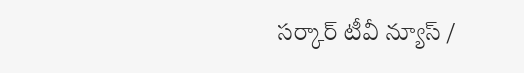సర్కార్ టీవీ న్యూస్ /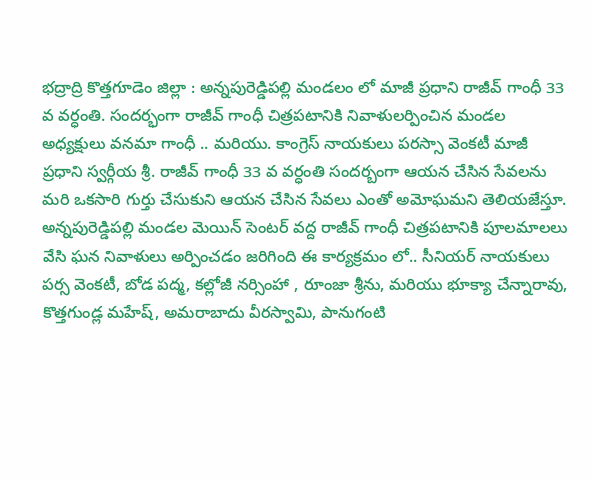భద్రాద్రి కొత్తగూడెం జిల్లా : అన్నపురెడ్డిపల్లి మండలం లో మాజీ ప్రధాని రాజీవ్ గాంధీ 33 వ వర్ధంతి. సందర్భంగా రాజీవ్ గాంధీ చిత్రపటానికి నివాళులర్పించిన మండల అధ్యక్షులు వనమా గాంధీ .. మరియు. కాంగ్రెస్ నాయకులు పరస్సా వెంకటీ మాజీ ప్రధాని స్వర్గీయ శ్రీ. రాజీవ్ గాంధీ 33 వ వర్ధంతి సందర్బంగా ఆయన చేసిన సేవలను మరి ఒకసారి గుర్తు చేసుకుని ఆయన చేసిన సేవలు ఎంతో అమోఘమని తెలియజేస్తూ. అన్నపురెడ్డిపల్లి మండల మెయిన్ సెంటర్ వద్ద రాజీవ్ గాంధీ చిత్రపటానికి పూలమాలలు వేసి ఘన నివాళులు అర్పించడం జరిగింది ఈ కార్యక్రమం లో.. సీనియర్ నాయకులు పర్స వెంకటీ, బోడ పద్మ, కల్లోజీ నర్సింహా , రూంజా శ్రీను, మరియు భూక్యా చేన్నారావు, కొత్తగుండ్ల మహేష్, అమరాబాదు వీరస్వామి, పానుగంటి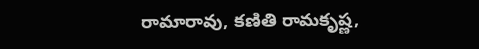రామారావు, కణితి రామకృష్ణ,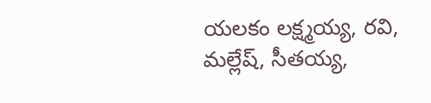యలకం లక్ష్మయ్య, రవి, మల్లేష్, సీతయ్య,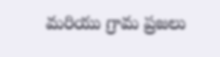మరియు గ్రామ ప్రజలు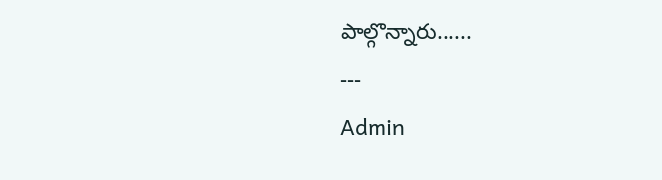పాల్గొన్నారు......
---
Admin